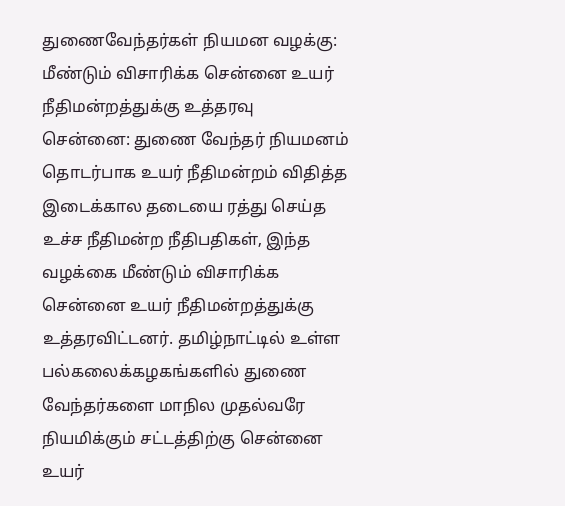துணைவேந்தர்கள் நியமன வழக்கு: மீண்டும் விசாரிக்க சென்னை உயர் நீதிமன்றத்துக்கு உத்தரவு
சென்னை: துணை வேந்தர் நியமனம் தொடர்பாக உயர் நீதிமன்றம் விதித்த இடைக்கால தடையை ரத்து செய்த உச்ச நீதிமன்ற நீதிபதிகள், இந்த வழக்கை மீண்டும் விசாரிக்க சென்னை உயர் நீதிமன்றத்துக்கு உத்தரவிட்டனர். தமிழ்நாட்டில் உள்ள பல்கலைக்கழகங்களில் துணை வேந்தர்களை மாநில முதல்வரே நியமிக்கும் சட்டத்திற்கு சென்னை உயர்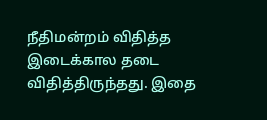நீதிமன்றம் விதித்த இடைக்கால தடை விதித்திருந்தது. இதை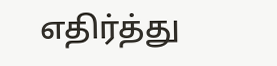எதிர்த்து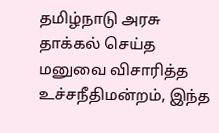தமிழ்நாடு அரசு தாக்கல் செய்த மனுவை விசாரித்த உச்சநீதிமன்றம், இந்த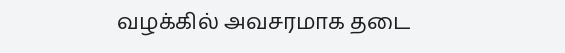வழக்கில் அவசரமாக தடை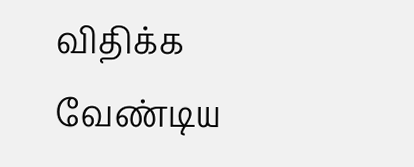விதிக்க வேண்டிய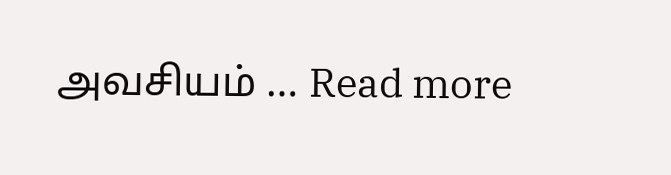அவசியம் … Read more